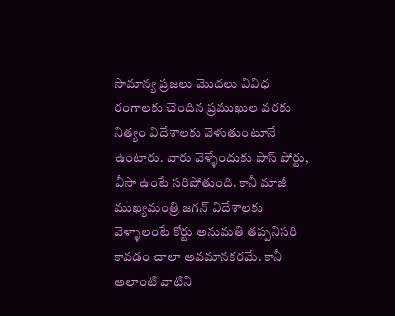సామాన్య ప్రజలు మొదలు వివిధ రంగాలకు చెందిన ప్రముఖుల వరకు నిత్యం విదేశాలకు వెళుతుంటూనే ఉంటారు. వారు వెళ్ళేందుకు పాస్ పోర్టు, వీసా ఉంటే సరిపోతుంది. కానీ మాజీ ముఖ్యమంత్రి జగన్ విదేశాలకు వెళ్ళాలంటే కోర్టు అనుమతి తప్పనిసరి కావడం చాలా అవమానకరమే. కానీ అలాంటి వాటిని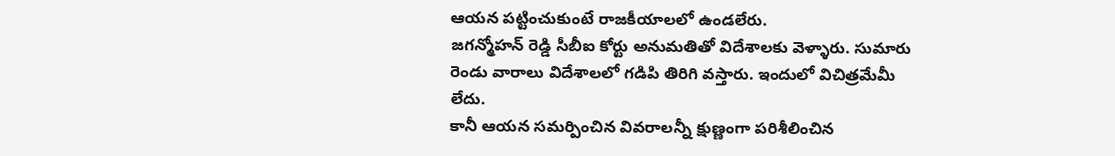ఆయన పట్టించుకుంటే రాజకీయాలలో ఉండలేరు.
జగన్మోహన్ రెడ్డి సీబీఐ కోర్టు అనుమతితో విదేశాలకు వెళ్ళారు. సుమారు రెండు వారాలు విదేశాలలో గడిపి తిరిగి వస్తారు. ఇందులో విచిత్రమేమీ లేదు.
కానీ ఆయన సమర్పించిన వివరాలన్నీ క్షుణ్ణంగా పరిశీలించిన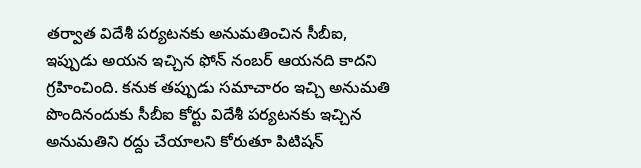తర్వాత విదేశీ పర్యటనకు అనుమతించిన సీబీఐ, ఇప్పుడు అయన ఇచ్చిన ఫోన్ నంబర్ ఆయనది కాదని గ్రహించింది. కనుక తప్పుడు సమాచారం ఇచ్చి అనుమతి పొందినందుకు సీబీఐ కోర్టు విదేశీ పర్యటనకు ఇచ్చిన అనుమతిని రద్దు చేయాలని కోరుతూ పిటిషన్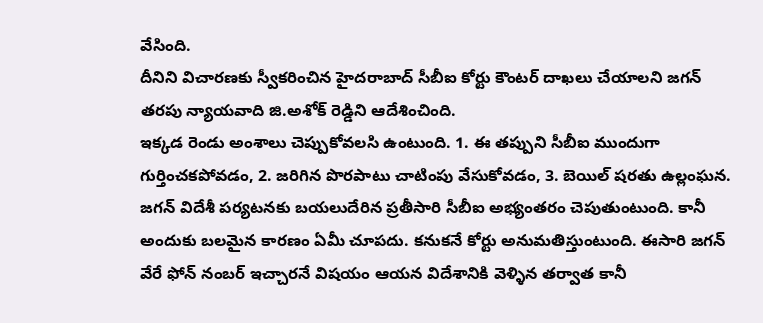వేసింది.
దీనిని విచారణకు స్వీకరించిన హైదరాబాద్ సీబీఐ కోర్టు కౌంటర్ దాఖలు చేయాలని జగన్ తరపు న్యాయవాది జి.అశోక్ రెడ్డిని ఆదేశించింది.
ఇక్కడ రెండు అంశాలు చెప్పుకోవలసి ఉంటుంది. 1. ఈ తప్పుని సీబీఐ ముందుగా గుర్తించకపోవడం, 2. జరిగిన పొరపాటు చాటింపు వేసుకోవడం, 3. బెయిల్ షరతు ఉల్లంఘన.
జగన్ విదేశీ పర్యటనకు బయలుదేరిన ప్రతీసారి సీబీఐ అభ్యంతరం చెపుతుంటుంది. కానీ అందుకు బలమైన కారణం ఏమీ చూపదు. కనుకనే కోర్టు అనుమతిస్తుంటుంది. ఈసారి జగన్ వేరే ఫోన్ నంబర్ ఇచ్చారనే విషయం ఆయన విదేశానికి వెళ్ళిన తర్వాత కానీ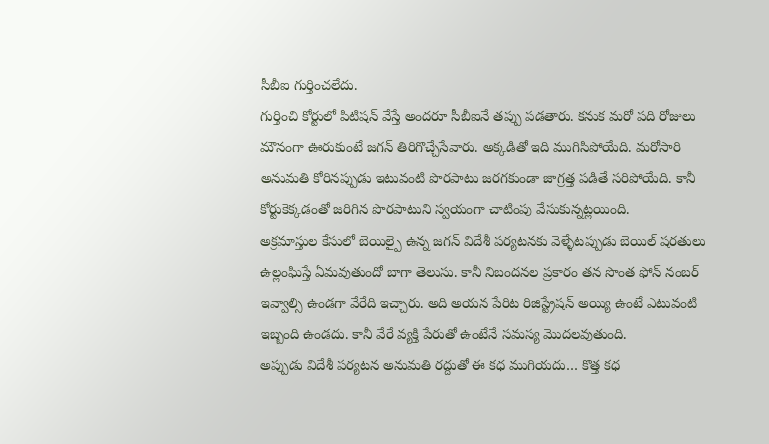సీబీఐ గుర్తించలేదు.
గుర్తించి కోర్టులో పిటిషన్ వేస్తే అందరూ సీబీఐనే తప్పు పడతారు. కనుక మరో పది రోజులు మౌనంగా ఊరుకుంటే జగన్ తిరిగొచ్చేసేవారు. అక్కడితో ఇది ముగిసిపోయేది. మరోసారి అనుమతి కోరినప్పుడు ఇటువంటి పొరపాటు జరగకుండా జాగ్రత్త పడితే సరిపోయేది. కానీ కోర్టుకెక్కడంతో జరిగిన పొరపాటుని స్వయంగా చాటింపు వేసుకున్నట్లయింది.
అక్రమాస్తుల కేసులో బెయిల్పై ఉన్న జగన్ విదేశీ పర్యటనకు వెళ్ళేటప్పుడు బెయిల్ షరతులు ఉల్లంఘిస్తే ఏమవుతుందో బాగా తెలుసు. కానీ నిబందనల ప్రకారం తన సొంత ఫోన్ నంబర్ ఇవ్వాల్సి ఉండగా వేరేది ఇచ్చారు. అది అయన పేరిట రిజిస్ట్రేషన్ అయ్యి ఉంటే ఎటువంటి ఇబ్బంది ఉండదు. కానీ వేరే వ్యక్తి పేరుతో ఉంటేనే సమస్య మొదలవుతుంది.
అప్పుడు విదేశీ పర్యటన అనుమతి రద్దుతో ఈ కధ ముగియదు… కొత్త కధ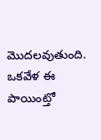మొదలవుతుంది. ఒకవేళ ఈ పాయింట్తో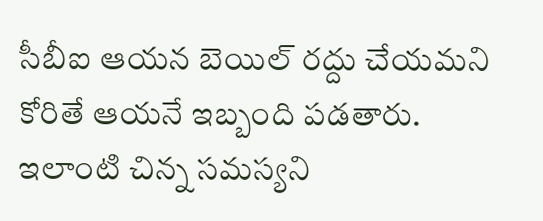సీబీఐ ఆయన బెయిల్ రద్దు చేయమని కోరితే ఆయనే ఇబ్బంది పడతారు.
ఇలాంటి చిన్న సమస్యని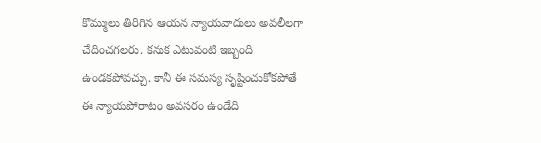కొమ్ములు తిరిగిన ఆయన న్యాయవాదులు అవలీలగా చేదించగలరు. కనుక ఎటువంటి ఇబ్బంది ఉండకపోవచ్చు. కానీ ఈ సమస్య సృష్టించుకోకపోతే ఈ న్యాయపోరాటం అవసరం ఉండేది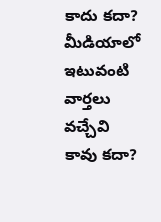కాదు కదా? మీడియాలో ఇటువంటి వార్తలు వచ్చేవి కావు కదా?